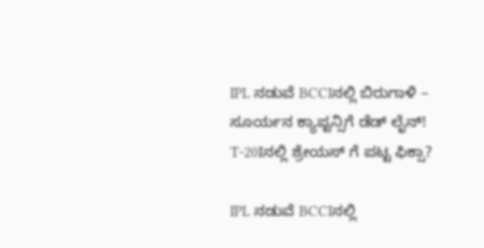IPL ನಡುವೆ BCCIನಲ್ಲಿ ಬಿರುಗಾಳಿ – ಸೂರ್ಯನ ಕ್ಯಾಪ್ಟನ್ಸಿಗೆ ಡೆಡ್ ಲೈನ್!
T-20Iನಲ್ಲಿ ಶ್ರೇಯಸ್ ಗೆ ಪಟ್ಟ ಫಿಕ್ಸಾ?

IPL ನಡುವೆ BCCIನಲ್ಲಿ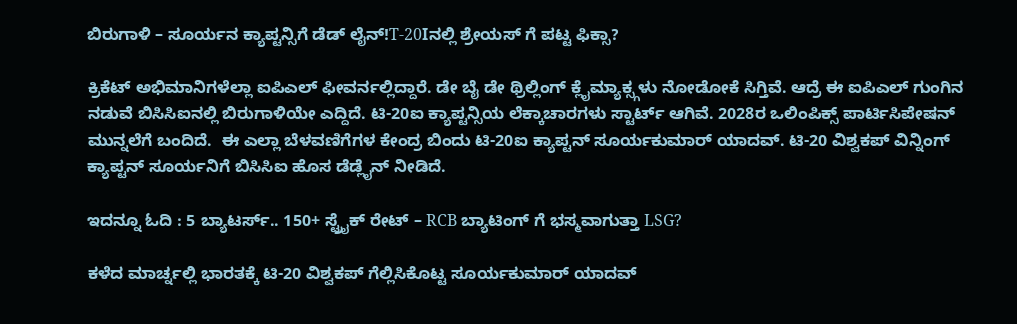ಬಿರುಗಾಳಿ – ಸೂರ್ಯನ ಕ್ಯಾಪ್ಟನ್ಸಿಗೆ ಡೆಡ್ ಲೈನ್!T-20Iನಲ್ಲಿ ಶ್ರೇಯಸ್ ಗೆ ಪಟ್ಟ ಫಿಕ್ಸಾ?

ಕ್ರಿಕೆಟ್ ಅಭಿಮಾನಿಗಳೆಲ್ಲಾ ಐಪಿಎಲ್ ಫೀವರ್ನಲ್ಲಿದ್ದಾರೆ. ಡೇ ಬೈ ಡೇ ಥ್ರಿಲ್ಲಿಂಗ್ ಕ್ಲೈಮ್ಯಾಕ್ಸ್ಗಳು ನೋಡೋಕೆ ಸಿಗ್ತಿವೆ. ಆದ್ರೆ ಈ ಐಪಿಎಲ್ ಗುಂಗಿನ ನಡುವೆ ಬಿಸಿಸಿಐನಲ್ಲಿ ಬಿರುಗಾಳಿಯೇ ಎದ್ದಿದೆ. ಟಿ-20ಐ ಕ್ಯಾಪ್ಟನ್ಸಿಯ ಲೆಕ್ಕಾಚಾರಗಳು ಸ್ಟಾರ್ಟ್ ಆಗಿವೆ. 2028ರ ಒಲಿಂಪಿಕ್ಸ್ ಪಾರ್ಟಿಸಿಪೇಷನ್ ಮುನ್ನಲೆಗೆ ಬಂದಿದೆ.  ಈ ಎಲ್ಲಾ ಬೆಳವಣಿಗೆಗಳ ಕೇಂದ್ರ ಬಿಂದು ಟಿ-20ಐ ಕ್ಯಾಪ್ಟನ್ ಸೂರ್ಯಕುಮಾರ್ ಯಾದವ್. ಟಿ-20 ವಿಶ್ವಕಪ್ ವಿನ್ನಿಂಗ್ ಕ್ಯಾಪ್ಟನ್ ಸೂರ್ಯನಿಗೆ ಬಿಸಿಸಿಐ ಹೊಸ ಡೆಡ್ಲೈನ್ ನೀಡಿದೆ.

ಇದನ್ನೂ ಓದಿ : 5 ಬ್ಯಾಟರ್ಸ್.. 150+ ಸ್ಟ್ರೈಕ್ ರೇಟ್ – RCB ಬ್ಯಾಟಿಂಗ್ ಗೆ ಭಸ್ಮವಾಗುತ್ತಾ LSG?

ಕಳೆದ ಮಾರ್ಚ್ನಲ್ಲಿ ಭಾರತಕ್ಕೆ ಟಿ-20 ವಿಶ್ವಕಪ್ ಗೆಲ್ಲಿಸಿಕೊಟ್ಟ ಸೂರ್ಯಕುಮಾರ್ ಯಾದವ್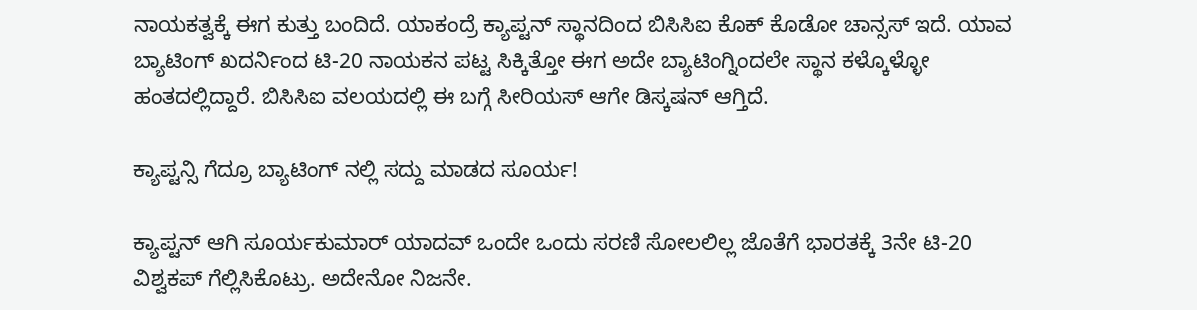ನಾಯಕತ್ವಕ್ಕೆ ಈಗ ಕುತ್ತು ಬಂದಿದೆ. ಯಾಕಂದ್ರೆ ಕ್ಯಾಪ್ಟನ್ ಸ್ಥಾನದಿಂದ ಬಿಸಿಸಿಐ ಕೊಕ್ ಕೊಡೋ ಚಾನ್ಸಸ್ ಇದೆ. ಯಾವ ಬ್ಯಾಟಿಂಗ್ ಖದರ್ನಿಂದ ಟಿ-20 ನಾಯಕನ ಪಟ್ಟ ಸಿಕ್ಕಿತ್ತೋ ಈಗ ಅದೇ ಬ್ಯಾಟಿಂಗ್ನಿಂದಲೇ ಸ್ಥಾನ ಕಳ್ಕೊಳ್ಳೋ ಹಂತದಲ್ಲಿದ್ದಾರೆ. ಬಿಸಿಸಿಐ ವಲಯದಲ್ಲಿ ಈ ಬಗ್ಗೆ ಸೀರಿಯಸ್ ಆಗೇ ಡಿಸ್ಕಷನ್ ಆಗ್ತಿದೆ.

ಕ್ಯಾಪ್ಟನ್ಸಿ ಗೆದ್ರೂ ಬ್ಯಾಟಿಂಗ್ ನಲ್ಲಿ ಸದ್ದು ಮಾಡದ ಸೂರ್ಯ!

ಕ್ಯಾಪ್ಟನ್ ಆಗಿ ಸೂರ್ಯಕುಮಾರ್ ಯಾದವ್ ಒಂದೇ ಒಂದು ಸರಣಿ ಸೋಲಲಿಲ್ಲ ಜೊತೆಗೆ ಭಾರತಕ್ಕೆ 3ನೇ ಟಿ-20 ವಿಶ್ವಕಪ್ ಗೆಲ್ಲಿಸಿಕೊಟ್ರು. ಅದೇನೋ ನಿಜನೇ.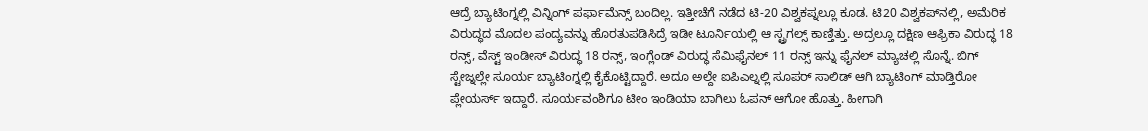ಆದ್ರೆ ಬ್ಯಾಟಿಂಗ್ನಲ್ಲಿ ವಿನ್ನಿಂಗ್ ಪರ್ಫಾಮೆನ್ಸ್ ಬಂದಿಲ್ಲ. ಇತ್ತೀಚೆಗೆ ನಡೆದ ಟಿ-20 ವಿಶ್ವಕಪ್ನಲ್ಲೂ ಕೂಡ. ಟಿ20 ವಿಶ್ವಕಪ್‌ನಲ್ಲಿ, ಅಮೆರಿಕ ವಿರುದ್ಧದ ಮೊದಲ ಪಂದ್ಯವನ್ನು ಹೊರತುಪಡಿಸಿದ್ರೆ ಇಡೀ ಟೂರ್ನಿಯಲ್ಲಿ ಆ ಸ್ಟ್ರಗಲ್ಸ್ ಕಾಣ್ತಿತ್ತು. ಅದ್ರಲ್ಲೂ ದಕ್ಷಿಣ ಆಫ್ರಿಕಾ ವಿರುದ್ಧ 18 ರನ್ಸ್, ವೆಸ್ಟ್ ಇಂಡೀಸ್ ವಿರುದ್ಧ 18 ರನ್ಸ್, ಇಂಗ್ಲೆಂಡ್ ವಿರುದ್ಧ ಸೆಮಿಫೈನಲ್ 11 ರನ್ಸ್ ಇನ್ನು ಫೈನಲ್ ಮ್ಯಾಚಲ್ಲಿ ಸೊನ್ನೆ. ಬಿಗ್ ಸ್ಟೇಜ್ನಲ್ಲೇ ಸೂರ್ಯ ಬ್ಯಾಟಿಂಗ್ನಲ್ಲಿ ಕೈಕೊಟ್ಟಿದ್ದಾರೆ. ಅದೂ ಅಲ್ದೇ ಐಪಿಎಲ್ನಲ್ಲಿ ಸೂಪರ್ ಸಾಲಿಡ್ ಆಗಿ ಬ್ಯಾಟಿಂಗ್ ಮಾಡ್ತಿರೋ ಪ್ಲೇಯರ್ಸ್ ಇದ್ದಾರೆ. ಸೂರ್ಯವಂಶಿಗೂ ಟೀಂ ಇಂಡಿಯಾ ಬಾಗಿಲು ಓಪನ್ ಆಗೋ ಹೊತ್ತು. ಹೀಗಾಗಿ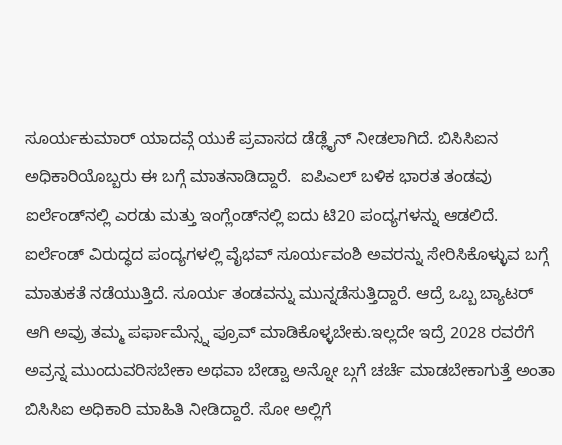ಸೂರ್ಯಕುಮಾರ್ ಯಾದವ್ಗೆ ಯುಕೆ ಪ್ರವಾಸದ ಡೆಡ್ಲೈನ್ ನೀಡಲಾಗಿದೆ. ಬಿಸಿಸಿಐನ ಅಧಿಕಾರಿಯೊಬ್ಬರು ಈ ಬಗ್ಗೆ ಮಾತನಾಡಿದ್ದಾರೆ.  ಐಪಿಎಲ್ ಬಳಿಕ ಭಾರತ ತಂಡವು ಐರ್ಲೆಂಡ್‌ನಲ್ಲಿ ಎರಡು ಮತ್ತು ಇಂಗ್ಲೆಂಡ್‌ನಲ್ಲಿ ಐದು ಟಿ20 ಪಂದ್ಯಗಳನ್ನು ಆಡಲಿದೆ. ಐರ್ಲೆಂಡ್ ವಿರುದ್ಧದ ಪಂದ್ಯಗಳಲ್ಲಿ ವೈಭವ್ ಸೂರ್ಯವಂಶಿ ಅವರನ್ನು ಸೇರಿಸಿಕೊಳ್ಳುವ ಬಗ್ಗೆ ಮಾತುಕತೆ ನಡೆಯುತ್ತಿದೆ. ಸೂರ್ಯ ತಂಡವನ್ನು ಮುನ್ನಡೆಸುತ್ತಿದ್ದಾರೆ. ಆದ್ರೆ ಒಬ್ಬ ಬ್ಯಾಟರ್ ಆಗಿ ಅವ್ರು ತಮ್ಮ ಪರ್ಫಾಮೆನ್ಸ್ನ ಪ್ರೂವ್ ಮಾಡಿಕೊಳ್ಳಬೇಕು.ಇಲ್ಲದೇ ಇದ್ರೆ 2028 ರವರೆಗೆ ಅವ್ರನ್ನ ಮುಂದುವರಿಸಬೇಕಾ ಅಥವಾ ಬೇಡ್ವಾ ಅನ್ನೋ ಬ್ಗಗೆ ಚರ್ಚೆ ಮಾಡಬೇಕಾಗುತ್ತೆ ಅಂತಾ ಬಿಸಿಸಿಐ ಅಧಿಕಾರಿ ಮಾಹಿತಿ ನೀಡಿದ್ದಾರೆ. ಸೋ ಅಲ್ಲಿಗೆ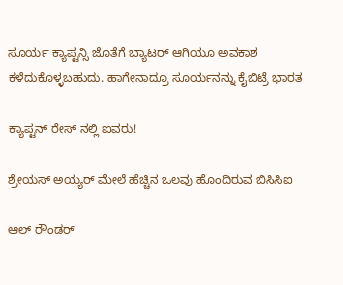ಸೂರ್ಯ ಕ್ಯಾಪ್ಟನ್ಸಿ ಜೊತೆಗೆ ಬ್ಯಾಟರ್ ಆಗಿಯೂ ಅವಕಾಶ ಕಳೆದುಕೊಳ್ಳಬಹುದು. ಹಾಗೇನಾದ್ರೂ ಸೂರ್ಯನನ್ನು ಕೈಬಿಟ್ರೆ ಭಾರತ

ಕ್ಯಾಪ್ಟನ್ ರೇಸ್ ನಲ್ಲಿ ಐವರು!

ಶ್ರೇಯಸ್ ಅಯ್ಯರ್ ಮೇಲೆ ಹೆಚ್ಚಿನ ಒಲವು ಹೊಂದಿರುವ ಬಿಸಿಸಿಐ

ಆಲ್ ರೌಂಡರ್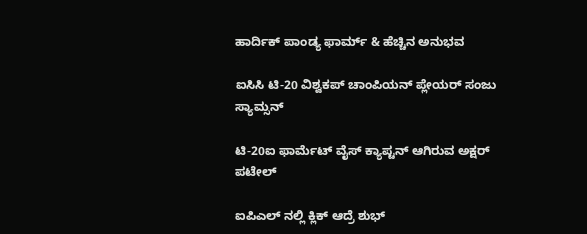ಹಾರ್ದಿಕ್ ಪಾಂಡ್ಯ ಫಾರ್ಮ್ & ಹೆಚ್ಚಿನ ಅನುಭವ

ಐಸಿಸಿ ಟಿ-20 ವಿಶ್ವಕಪ್ ಚಾಂಪಿಯನ್ ಪ್ಲೇಯರ್ ಸಂಜು ಸ್ಯಾಮ್ಸನ್

ಟಿ-20ಐ ಫಾರ್ಮೆಟ್ ವೈಸ್ ಕ್ಯಾಪ್ಟನ್ ಆಗಿರುವ ಅಕ್ಷರ್ ಪಟೇಲ್

ಐಪಿಎಲ್ ನಲ್ಲಿ ಕ್ಲಿಕ್ ಆದ್ರೆ ಶುಭ್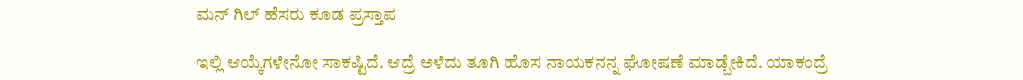ಮನ್ ಗಿಲ್ ಹೆಸರು ಕೂಡ ಪ್ರಸ್ತಾಪ

ಇಲ್ಲಿ ಆಯ್ಕೆಗಳೇನೋ ಸಾಕಷ್ಟಿದೆ. ಆದ್ರೆ ಅಳೆದು ತೂಗಿ ಹೊಸ ನಾಯಕನನ್ನ ಘೋಷಣೆ ಮಾಡ್ಬೇಕಿದೆ. ಯಾಕಂದ್ರೆ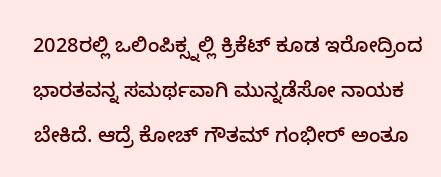2028ರಲ್ಲಿ ಒಲಿಂಪಿಕ್ಸ್ನಲ್ಲಿ ಕ್ರಿಕೆಟ್ ಕೂಡ ಇರೋದ್ರಿಂದ ಭಾರತವನ್ನ ಸಮರ್ಥವಾಗಿ ಮುನ್ನಡೆಸೋ ನಾಯಕ ಬೇಕಿದೆ. ಆದ್ರೆ ಕೋಚ್ ಗೌತಮ್ ಗಂಭೀರ್ ಅಂತೂ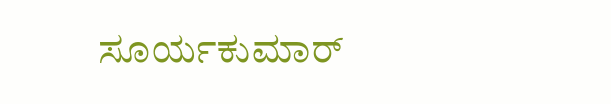ಸೂರ್ಯಕುಮಾರ್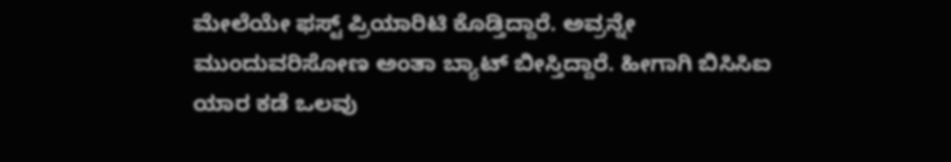ಮೇಲೆಯೇ ಫಸ್ಟ್ ಪ್ರಿಯಾರಿಟಿ ಕೊಡ್ತಿದ್ದಾರೆ. ಅವ್ರನ್ನೇ ಮುಂದುವರಿಸೋಣ ಅಂತಾ ಬ್ಯಾಟ್ ಬೀಸ್ತಿದ್ದಾರೆ. ಹೀಗಾಗಿ ಬಿಸಿಸಿಐ ಯಾರ ಕಡೆ ಒಲವು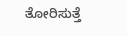ತೋರಿಸುತ್ತೆ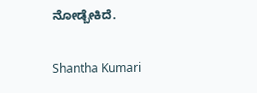ನೋಡ್ಬೇಕಿದೆ.

Shantha Kumari